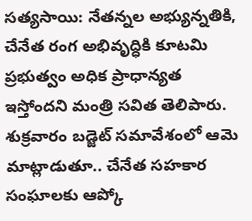సత్యసాయి: నేతన్నల అభ్యున్నతికి, చేనేత రంగ అభివృద్ధికి కూటమి ప్రభుత్వం అధిక ప్రాధాన్యత ఇస్తోందని మంత్రి సవిత తెలిపారు. శుక్రవారం బడ్జెట్ సమావేశంలో ఆమె మాట్లాడుతూ.. చేనేత సహకార సంఘాలకు ఆప్కో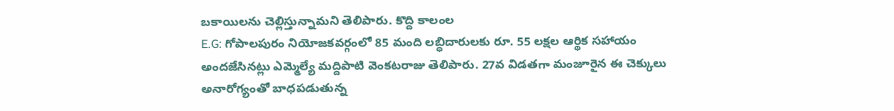బకాయిలను చెల్లిస్తున్నామని తెలిపారు. కొద్ది కాలంల
E.G: గోపాలపురం నియోజకవర్గంలో 85 మంది లబ్ధిదారులకు రూ. 55 లక్షల ఆర్థిక సహాయం అందజేసినట్లు ఎమ్మెల్యే మద్దిపాటి వెంకటరాజు తెలిపారు. 27వ విడతగా మంజూరైన ఈ చెక్కులు అనారోగ్యంతో బాధపడుతున్న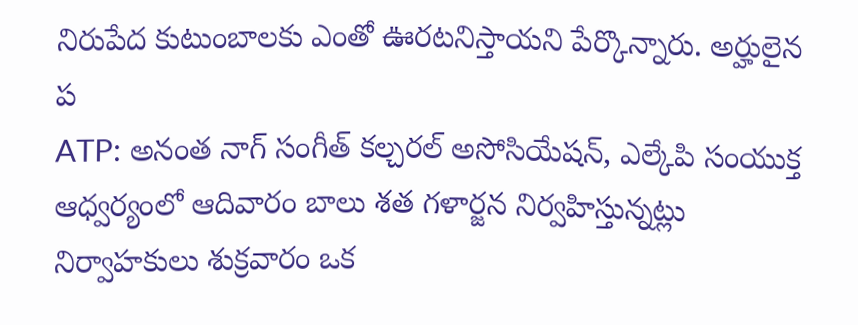నిరుపేద కుటుంబాలకు ఎంతో ఊరటనిస్తాయని పేర్కొన్నారు. అర్హులైన ప
ATP: అనంత నాగ్ సంగీత్ కల్చరల్ అసోసియేషన్, ఎల్కేపి సంయుక్త ఆధ్వర్యంలో ఆదివారం బాలు శత గళార్జన నిర్వహిస్తున్నట్లు నిర్వాహకులు శుక్రవారం ఒక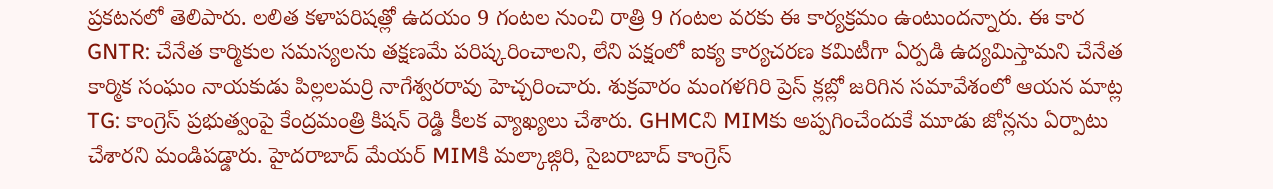ప్రకటనలో తెలిపారు. లలిత కళాపరిషత్లో ఉదయం 9 గంటల నుంచి రాత్రి 9 గంటల వరకు ఈ కార్యక్రమం ఉంటుందన్నారు. ఈ కార
GNTR: చేనేత కార్మికుల సమస్యలను తక్షణమే పరిష్కరించాలని, లేని పక్షంలో ఐక్య కార్యచరణ కమిటీగా ఏర్పడి ఉద్యమిస్తామని చేనేత కార్మిక సంఘం నాయకుడు పిల్లలమర్రి నాగేశ్వరరావు హెచ్చరించారు. శుక్రవారం మంగళగిరి ప్రెస్ క్లబ్లో జరిగిన సమావేశంలో ఆయన మాట్ల
TG: కాంగ్రెస్ ప్రభుత్వంపై కేంద్రమంత్రి కిషన్ రెడ్డి కీలక వ్యాఖ్యలు చేశారు. GHMCని MIMకు అప్పగించేందుకే మూడు జోన్లను ఏర్పాటు చేశారని మండిపడ్డారు. హైదరాబాద్ మేయర్ MIMకి మల్కాజ్గిరి, సైబరాబాద్ కాంగ్రెస్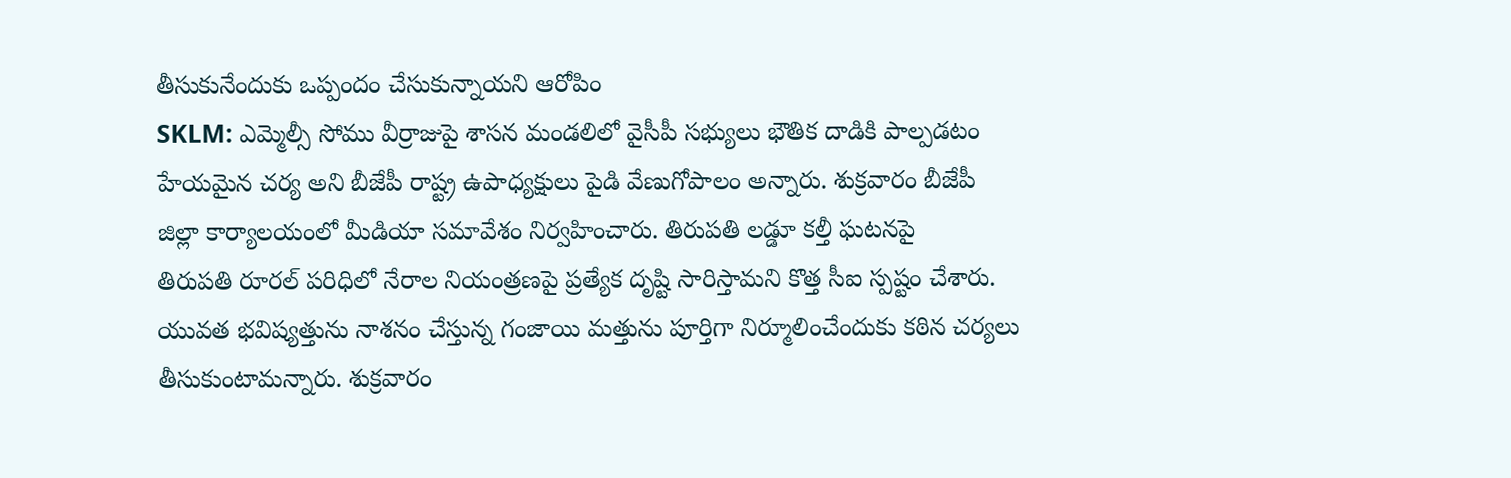తీసుకునేందుకు ఒప్పందం చేసుకున్నాయని ఆరోపిం
SKLM: ఎమ్మెల్సీ సోము వీర్రాజుపై శాసన మండలిలో వైసీపీ సభ్యులు భౌతిక దాడికి పాల్పడటం హేయమైన చర్య అని బీజేపీ రాష్ట్ర ఉపాధ్యక్షులు పైడి వేణుగోపాలం అన్నారు. శుక్రవారం బీజేపీ జిల్లా కార్యాలయంలో మీడియా సమావేశం నిర్వహించారు. తిరుపతి లడ్డూ కల్తీ ఘటనపై
తిరుపతి రూరల్ పరిధిలో నేరాల నియంత్రణపై ప్రత్యేక దృష్టి సారిస్తామని కొత్త సీఐ స్పష్టం చేశారు. యువత భవిష్యత్తును నాశనం చేస్తున్న గంజాయి మత్తును పూర్తిగా నిర్మూలించేందుకు కఠిన చర్యలు తీసుకుంటామన్నారు. శుక్రవారం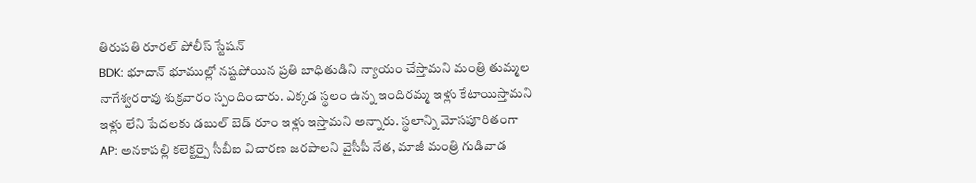తిరుపతి రూరల్ పోలీస్ స్టేషన్
BDK: భూదాన్ భూముల్లో నష్టపోయిన ప్రతి బాధితుడిని న్యాయం చేస్తామని మంత్రి తుమ్మల నాగేశ్వరరావు శుక్రవారం స్పందించారు. ఎక్కడ స్థలం ఉన్న ఇందిరమ్మ ఇళ్లు కేటాయిస్తామని ఇళ్లు లేని పేదలకు డబుల్ బెడ్ రూం ఇళ్లు ఇస్తామని అన్నారు. స్థలాన్ని మోసపూరితంగా
AP: అనకాపల్లి కలెక్టర్పై సీబీఐ విచారణ జరపాలని వైసీపీ నేత, మాజీ మంత్రి గుడివాడ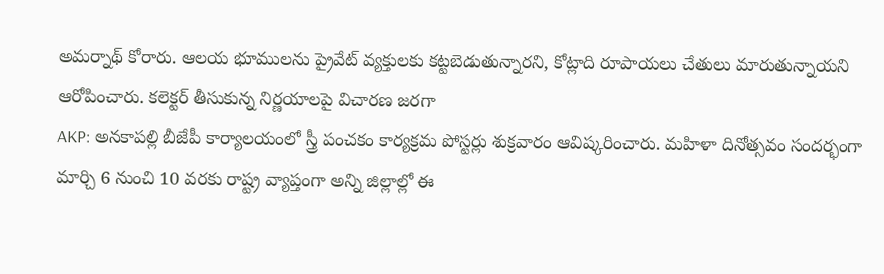అమర్నాథ్ కోరారు. ఆలయ భూములను ప్రైవేట్ వ్యక్తులకు కట్టబెడుతున్నారని, కోట్లాది రూపాయలు చేతులు మారుతున్నాయని ఆరోపించారు. కలెక్టర్ తీసుకున్న నిర్ణయాలపై విచారణ జరగా
AKP: అనకాపల్లి బీజేపీ కార్యాలయంలో స్త్రీ పంచకం కార్యక్రమ పోస్టర్లు శుక్రవారం ఆవిష్కరించారు. మహిళా దినోత్సవం సందర్భంగా మార్చి 6 నుంచి 10 వరకు రాష్ట్ర వ్యాప్తంగా అన్ని జిల్లాల్లో ఈ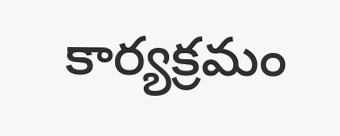కార్యక్రమం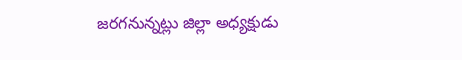జరగనున్నట్లు జిల్లా అధ్యక్షుడు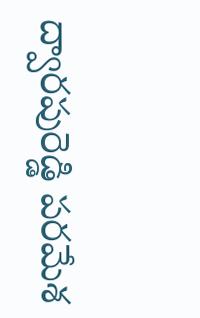ద్వారపురెడ్డి పరమేశ